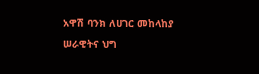አዋሽ ባንክ ለሀገር መከላከያ ሠራዊትና ህግ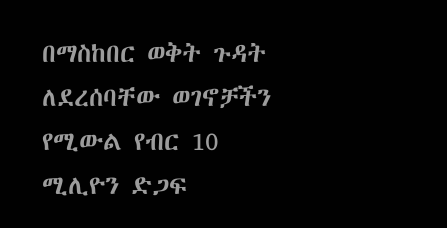በማስከበር ወቅት ጉዳት ለደረሰባቸው ወገኖቻችን የሚውል የብር 10 ሚሊዮን ድጋፍ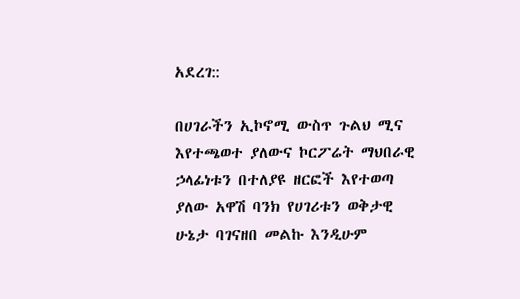አደረገ::

በሀገራችን ኢኮኖሚ ውስጥ ጉልህ ሚና እየተጫወተ ያለውና ኮርፖሬት ማህበራዊ ኃላፊነቱን በተለያዩ ዘርፎች እየተወጣ ያለው አዋሽ ባንክ የሀገሪቱን ወቅታዊ ሁኔታ ባገናዘበ መልኩ እንዲሁም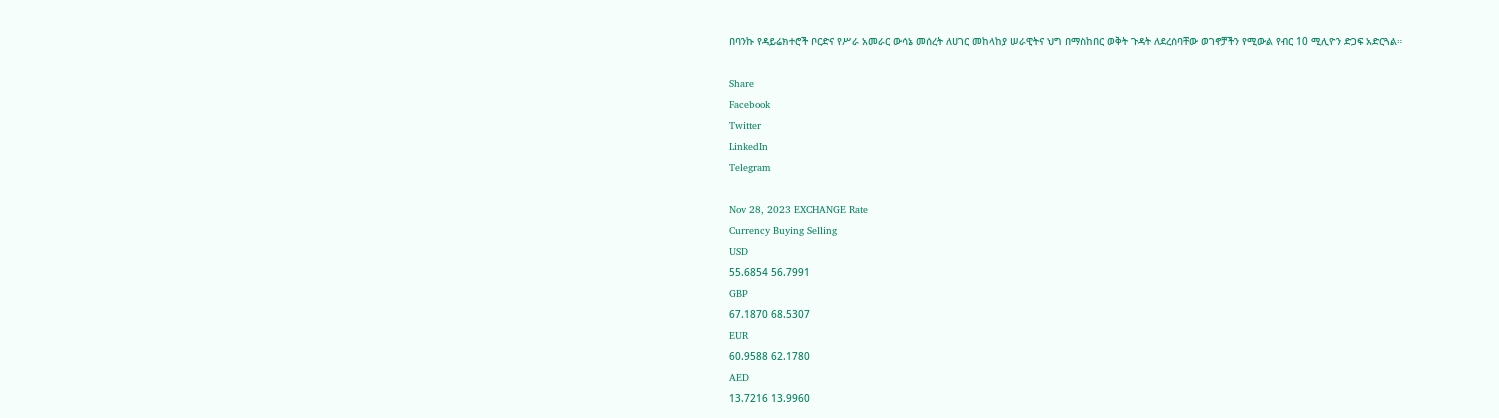በባንኩ የዳይሬክተሮች ቦርድና የሥራ አመራር ውሳኔ መሰረት ለሀገር መከላከያ ሠራዊትና ህግ በማስከበር ወቅት ጉዳት ለደረሰባቸው ወገኖቻችን የሚውል የብር 10 ሚሊዮን ድጋፍ አድርጓል።

Share
Facebook
Twitter
LinkedIn
Telegram

Nov 28, 2023 EXCHANGE Rate
Currency Buying Selling
USD
55.6854 56.7991
GBP
67.1870 68.5307
EUR
60.9588 62.1780
AED
13.7216 13.9960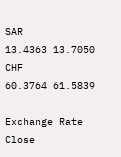SAR
13.4363 13.7050
CHF
60.3764 61.5839

Exchange Rate
Close